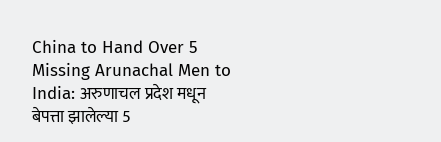China to Hand Over 5 Missing Arunachal Men to India: अरुणाचल प्रदेश मधून बेपत्ता झालेल्या 5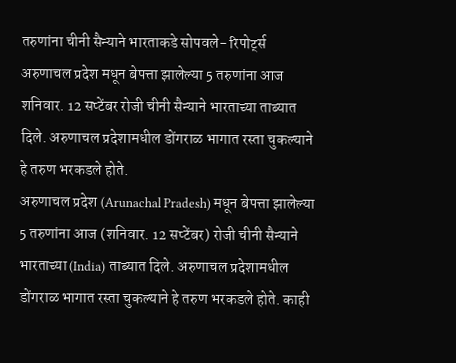तरुणांना चीनी सैन्याने भारताकडे सोपवले- रिपोर्ट्स
अरुणाचल प्रदेश मधून बेपत्ता झालेल्या 5 तरुणांना आज शनिवार. 12 सप्टेंबर रोजी चीनी सैन्याने भारताच्या ताब्यात दिले. अरुणाचल प्रदेशामधील डोंगराळ भागात रस्ता चुकल्याने हे तरुण भरकडले होते.
अरुणाचल प्रदेश (Arunachal Pradesh) मधून बेपत्ता झालेल्या 5 तरुणांना आज (शनिवार. 12 सप्टेंबर) रोजी चीनी सैन्याने भारताच्या (India) ताब्यात दिले. अरुणाचल प्रदेशामधील डोंगराळ भागात रस्ता चुकल्याने हे तरुण भरकडले होते. काही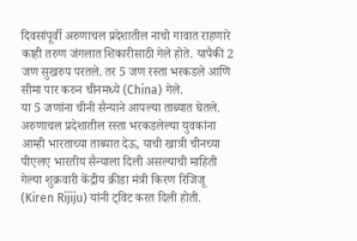दिवसांपूर्वी अरुणाचल प्रदेशातील नाचो गावात राहणारे काही तरुण जंगलात शिकारीसाठी गेले होते. यापैकी 2 जण सुखरुप परतले. तर 5 जण रस्ता भरकडले आणि सीमा पार करुन चीनमध्ये (China) गेले.
या 5 जणांना चीनी सैन्याने आपल्या ताब्यात घेतले. अरुणाचल प्रदेशातील रस्ता भरकडलेल्या युवकांना आम्ही भारताच्या ताब्यात देऊ, याची खात्री चीनच्या पीएलए भारतीय सैन्याला दिली असल्याची माहिती गेल्या शुक्रवारी केंद्रीय क्रीडा मंत्री किरण रिजिजू (Kiren Rijiju) यांनी ट्विट करत दिली होती.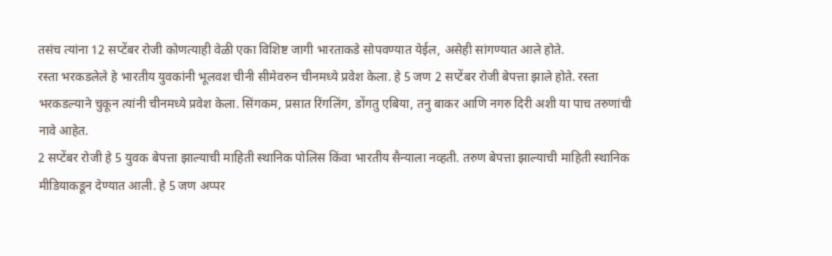तसंच त्यांना 12 सप्टेंबर रोजी कोणत्याही वेळी एका विशिष्ट जागी भारताकडे सोपवण्यात येईल, असेही सांगण्यात आले होते.
रस्ता भरकडलेले हे भारतीय युवकांनी भूलवश चीनी सीमेवरुन चीनमध्ये प्रवेश केला. हे 5 जण 2 सप्टेंबर रोजी बेपत्ता झाले होते. रस्ता भरकडल्याने चुकून त्यांनी चीनमध्ये प्रवेश केला. सिंगकम, प्रसात रिंगलिंग, डोंगतु एबिया, तनु बाकर आणि नगरु दिरी अशी या पाच तरुणांची नावे आहेत.
2 सप्टेंबर रोजी हे 5 युवक बेपत्ता झाल्याची माहिती स्थानिक पोलिस किंवा भारतीय सैन्याला नव्हती. तरुण बेपत्ता झाल्याची माहिती स्थानिक मीडियाकडून देण्यात आली. हे 5 जण अप्पर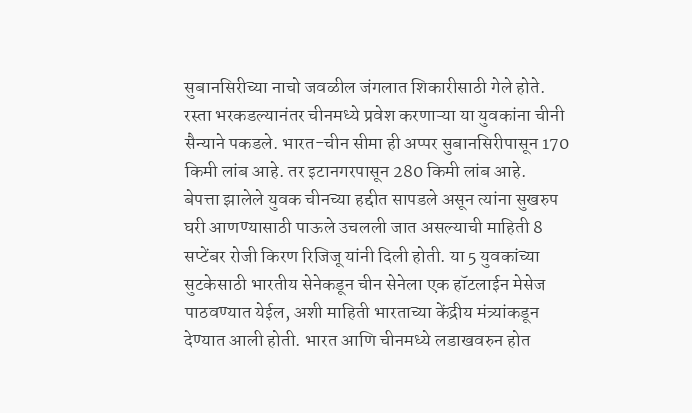सुबानसिरीच्या नाचो जवळील जंगलात शिकारीसाठी गेले होते. रस्ता भरकडल्यानंतर चीनमध्ये प्रवेश करणाऱ्या या युवकांना चीनी सैन्याने पकडले. भारत-चीन सीमा ही अप्पर सुबानसिरीपासून 170 किमी लांब आहे. तर इटानगरपासून 280 किमी लांब आहे.
बेपत्ता झालेले युवक चीनच्या हद्दीत सापडले असून त्यांना सुखरुप घरी आणण्यासाठी पाऊले उचलली जात असल्याची माहिती 8 सप्टेंबर रोजी किरण रिजिजू यांनी दिली होती. या 5 युवकांच्या सुटकेसाठी भारतीय सेनेकडून चीन सेनेला एक हॉटलाईन मेसेज पाठवण्यात येईल, अशी माहिती भारताच्या केंद्रीय मंत्र्यांकडून देण्यात आली होती. भारत आणि चीनमध्ये लडाखवरुन होत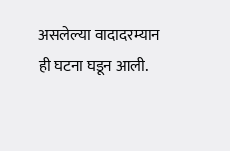असलेल्या वादादरम्यान ही घटना घडून आली.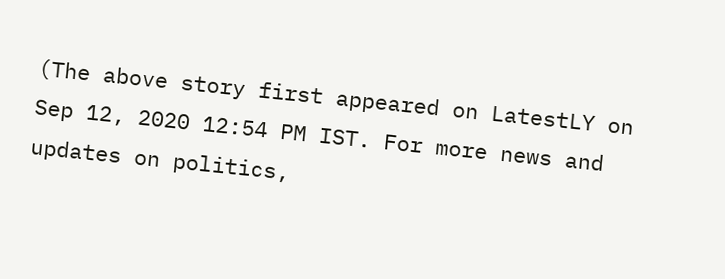(The above story first appeared on LatestLY on Sep 12, 2020 12:54 PM IST. For more news and updates on politics,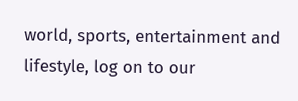world, sports, entertainment and lifestyle, log on to our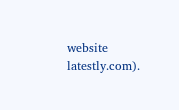website latestly.com).